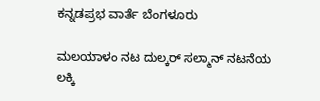ಕನ್ನಡಪ್ರಭ ವಾರ್ತೆ ಬೆಂಗಳೂರು

ಮಲಯಾಳಂ ನಟ ದುಲ್ಕರ್‌ ಸಲ್ಮಾನ್‌ ನಟನೆಯ ಲಕ್ಕಿ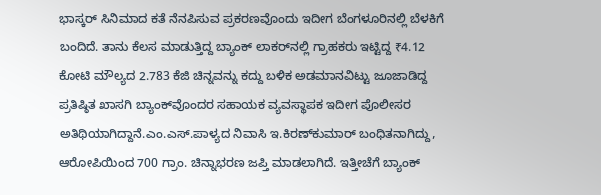ಭಾಸ್ಕರ್‌ ಸಿನಿಮಾದ ಕತೆ ನೆನಪಿಸುವ ಪ್ರಕರಣವೊಂದು ಇದೀಗ ಬೆಂಗಳೂರಿನಲ್ಲಿ ಬೆಳಕಿಗೆ ಬಂದಿದೆ. ತಾನು ಕೆಲಸ ಮಾಡುತ್ತಿದ್ದ ಬ್ಯಾಂಕ್‌ ಲಾಕರ್‌ನಲ್ಲಿ ಗ್ರಾಹಕರು ಇಟ್ಟಿದ್ದ ₹4.12 ಕೋಟಿ ಮೌಲ್ಯದ 2.783 ಕೆಜಿ ಚಿನ್ನವನ್ನು ಕದ್ದು ಬಳಿಕ ಅಡಮಾನವಿಟ್ಟು ಜೂಜಾಡಿದ್ದ ಪ್ರತಿಷ್ಠಿತ ಖಾಸಗಿ ಬ್ಯಾಂಕ್‌ವೊಂದರ ಸಹಾಯಕ ವ್ಯವಸ್ಥಾಪಕ ಇದೀಗ ಪೊಲೀಸರ ಅತಿಥಿಯಾಗಿದ್ದಾನೆ.ಎಂ.ಎಸ್‌.ಪಾಳ್ಯದ ನಿವಾಸಿ ಇ.ಕಿರಣ್‌ಕುಮಾರ್‌ ಬಂಧಿತನಾಗಿದ್ದು, ಆರೋಪಿಯಿಂದ 700 ಗ್ರಾಂ. ಚಿನ್ನಾಭರಣ ಜಪ್ತಿ ಮಾಡಲಾಗಿದೆ. ಇತ್ತೀಚೆಗೆ ಬ್ಯಾಂಕ್‌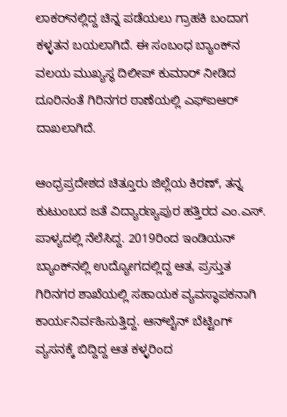ಲಾಕರ್‌ನಲ್ಲಿದ್ದ ಚಿನ್ನ ಪಡೆಯಲು ಗ್ರಾಹಕಿ ಬಂದಾಗ ಕಳ್ಳತನ ಬಯಲಾಗಿದೆ. ಈ ಸಂಬಂಧ ಬ್ಯಾಂಕ್‌ನ ವಲಯ ಮುಖ್ಯಸ್ಥ ದಿಲೀಪ್‌ ಕುಮಾರ್‌ ನೀಡಿದ ದೂರಿನಂತೆ ಗಿರಿನಗರ ಠಾಣೆಯಲ್ಲಿ ಎಫ್‌ಐಆರ್ ದಾಖಲಾಗಿದೆ.

ಆಂಧ್ರಪ್ರದೇಶದ ಚಿತ್ತೂರು ಜಿಲ್ಲೆಯ ಕಿರಣ್‌, ತನ್ನ ಕುಟುಂಬದ ಜತೆ ವಿದ್ಯಾರಣ್ಯಪುರ ಹತ್ತಿರದ ಎಂ.ಎಸ್. ಪಾಳ್ಯದಲ್ಲಿ ನೆಲೆಸಿದ್ದ. 2019ರಿಂದ ಇಂಡಿಯನ್ ಬ್ಯಾಂಕ್‌ನಲ್ಲಿ ಉದ್ಯೋಗದಲ್ಲಿದ್ದ ಆತ, ಪ್ರಸ್ತುತ ಗಿರಿನಗರ ಶಾಖೆಯಲ್ಲಿ ಸಹಾಯಕ ವ್ಯವಸ್ಥಾಪಕನಾಗಿ ಕಾರ್ಯನಿರ್ವಹಿಸುತ್ತಿದ್ದ. ಆನ್‌ಲೈನ್‌ ಬೆಟ್ಟಿಂಗ್ ವ್ಯಸನಕ್ಕೆ ಬಿದ್ದಿದ್ದ ಆತ ಕಳ್ಳರಿಂದ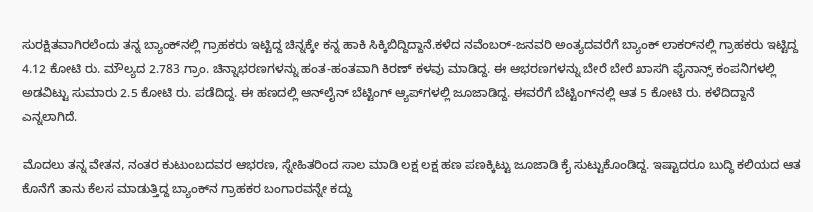ಸುರಕ್ಷಿತವಾಗಿರಲೆಂದು ತನ್ನ ಬ್ಯಾಂಕ್‌ನಲ್ಲಿ ಗ್ರಾಹಕರು ಇಟ್ಟಿದ್ದ ಚಿನ್ನಕ್ಕೇ ಕನ್ನ ಹಾಕಿ ಸಿಕ್ಕಿಬಿದ್ದಿದ್ದಾನೆ.ಕಳೆದ ನವೆಂಬರ್‌-ಜನವರಿ ಅಂತ್ಯದವರೆಗೆ ಬ್ಯಾಂಕ್‌ ಲಾಕರ್‌ನಲ್ಲಿ ಗ್ರಾಹಕರು ಇಟ್ಟಿದ್ದ 4.12 ಕೋಟಿ ರು. ಮೌಲ್ಯದ 2.783 ಗ್ರಾಂ. ಚಿನ್ನಾಭರಣಗಳನ್ನು ಹಂತ-ಹಂತವಾಗಿ ಕಿರಣ್ ಕಳವು ಮಾಡಿದ್ದ. ಈ ಆಭರಣಗಳನ್ನು ಬೇರೆ ಬೇರೆ ಖಾಸಗಿ ಫೈನಾನ್ಸ್‌ ಕಂಪನಿಗಳಲ್ಲಿ ಅಡವಿಟ್ಟು ಸುಮಾರು 2.5 ಕೋಟಿ ರು. ಪಡೆದಿದ್ದ. ಈ ಹಣದಲ್ಲಿ ಆನ್‌ಲೈನ್‌ ಬೆಟ್ಟಿಂಗ್ ಆ್ಯಪ್‌ಗಳಲ್ಲಿ ಜೂಜಾಡಿದ್ದ. ಈವರೆಗೆ ಬೆಟ್ಟಿಂಗ್‌ನಲ್ಲಿ ಆತ 5 ಕೋಟಿ ರು. ಕಳೆದಿದ್ದಾನೆ ಎನ್ನಲಾಗಿದೆ.

ಮೊದಲು ತನ್ನ ವೇತನ, ನಂತರ ಕುಟುಂಬದವರ ಆಭರಣ, ಸ್ನೇಹಿತರಿಂದ ಸಾಲ ಮಾಡಿ ಲಕ್ಷ ಲಕ್ಷ ಹಣ ಪಣಕ್ಕಿಟ್ಟು ಜೂಜಾಡಿ ಕೈ ಸುಟ್ಟುಕೊಂಡಿದ್ದ. ಇಷ್ಟಾದರೂ ಬುದ್ಧಿ ಕಲಿಯದ ಆತ ಕೊನೆಗೆ ತಾನು ಕೆಲಸ ಮಾಡುತ್ತಿದ್ದ ಬ್ಯಾಂಕ್‌ನ ಗ್ರಾಹಕರ ಬಂಗಾರವನ್ನೇ ಕದ್ದು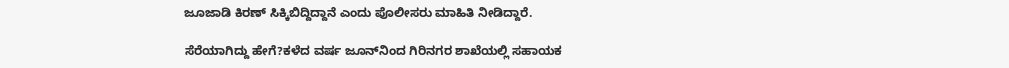ಜೂಜಾಡಿ ಕಿರಣ್ ಸಿಕ್ಕಿಬಿದ್ದಿದ್ದಾನೆ ಎಂದು ಪೊಲೀಸರು ಮಾಹಿತಿ ನೀಡಿದ್ದಾರೆ.

ಸೆರೆಯಾಗಿದ್ದು ಹೇಗೆ?ಕಳೆದ ವರ್ಷ ಜೂನ್‌ನಿಂದ ಗಿರಿನಗರ ಶಾಖೆಯಲ್ಲಿ ಸಹಾಯಕ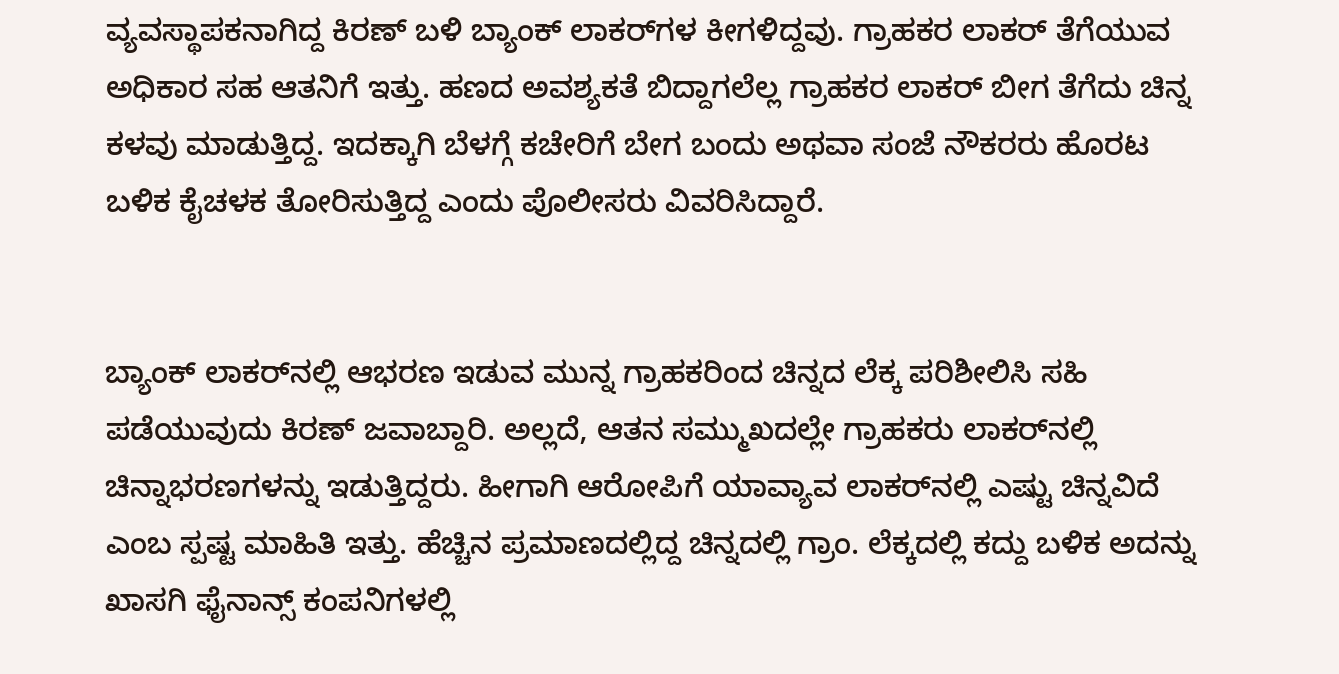ವ್ಯವಸ್ಥಾಪಕನಾಗಿದ್ದ ಕಿರಣ್ ಬಳಿ ಬ್ಯಾಂಕ್ ಲಾಕರ್‌ಗಳ ಕೀಗಳಿದ್ದವು. ಗ್ರಾಹಕರ ಲಾಕರ್ ತೆಗೆಯುವ ಅಧಿಕಾರ ಸಹ ಆತನಿಗೆ ಇತ್ತು. ಹಣದ ಅವಶ್ಯಕತೆ ಬಿದ್ದಾಗಲೆಲ್ಲ ಗ್ರಾಹಕರ ಲಾಕರ್ ಬೀಗ ತೆಗೆದು ಚಿನ್ನ ಕಳವು ಮಾಡುತ್ತಿದ್ದ. ಇದಕ್ಕಾಗಿ ಬೆಳಗ್ಗೆ ಕಚೇರಿಗೆ ಬೇಗ ಬಂದು ಅಥವಾ ಸಂಜೆ ನೌಕರರು ಹೊರಟ ಬಳಿಕ ಕೈಚಳಕ ತೋರಿಸುತ್ತಿದ್ದ ಎಂದು ಪೊಲೀಸರು ವಿವರಿಸಿದ್ದಾರೆ.


ಬ್ಯಾಂಕ್‌ ಲಾಕರ್‌ನಲ್ಲಿ ಆಭರಣ ಇಡುವ ಮುನ್ನ ಗ್ರಾಹಕರಿಂದ ಚಿನ್ನದ ಲೆಕ್ಕ ಪರಿಶೀಲಿಸಿ ಸಹಿ ಪಡೆಯುವುದು ಕಿರಣ್ ಜವಾಬ್ದಾರಿ. ಅಲ್ಲದೆ, ಆತನ ಸಮ್ಮುಖದಲ್ಲೇ ಗ್ರಾಹಕರು ಲಾಕರ್‌ನಲ್ಲಿ ಚಿನ್ನಾಭರಣಗಳನ್ನು ಇಡುತ್ತಿದ್ದರು. ಹೀಗಾಗಿ ಆರೋಪಿಗೆ ಯಾವ್ಯಾವ ಲಾಕರ್‌ನಲ್ಲಿ ಎಷ್ಟು ಚಿನ್ನವಿದೆ ಎಂಬ ಸ್ಪಷ್ಟ ಮಾಹಿತಿ ಇತ್ತು. ಹೆಚ್ಚಿನ ಪ್ರಮಾಣದಲ್ಲಿದ್ದ ಚಿನ್ನದಲ್ಲಿ ಗ್ರಾಂ. ಲೆಕ್ಕದಲ್ಲಿ ಕದ್ದು ಬಳಿಕ ಅದನ್ನು ಖಾಸಗಿ ಫೈನಾನ್ಸ್ ಕಂಪನಿಗಳಲ್ಲಿ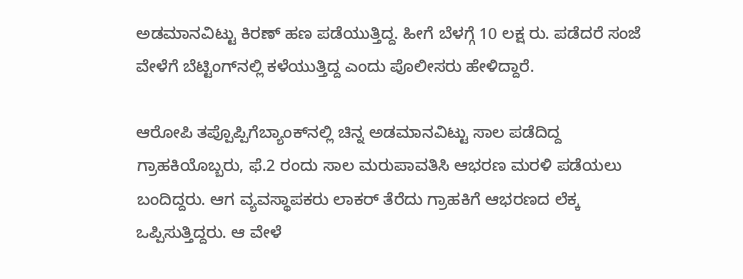ಅಡಮಾನವಿಟ್ಟು ಕಿರಣ್ ಹಣ ಪಡೆಯುತ್ತಿದ್ದ. ಹೀಗೆ ಬೆಳಗ್ಗೆ 10 ಲಕ್ಷ ರು. ಪಡೆದರೆ ಸಂಜೆ ವೇಳೆಗೆ ಬೆಟ್ಟಿಂಗ್‌ನಲ್ಲಿ ಕಳೆಯುತ್ತಿದ್ದ ಎಂದು ಪೊಲೀಸರು ಹೇಳಿದ್ದಾರೆ.

ಆರೋಪಿ ತಪ್ಪೊಪ್ಪಿಗೆಬ್ಯಾಂಕ್‌ನಲ್ಲಿ ಚಿನ್ನ ಅಡಮಾನವಿಟ್ಟು ಸಾಲ ಪಡೆದಿದ್ದ ಗ್ರಾಹಕಿಯೊಬ್ಬರು, ಫೆ.2 ರಂದು ಸಾಲ ಮರುಪಾವತಿಸಿ ಆಭರಣ ಮರಳಿ ಪಡೆಯಲು ಬಂದಿದ್ದರು. ಆಗ ವ್ಯವಸ್ಥಾಪಕರು ಲಾಕರ್ ತೆರೆದು ಗ್ರಾಹಕಿಗೆ ಆಭರಣದ ಲೆಕ್ಕ ಒಪ್ಪಿಸುತ್ತಿದ್ದರು. ಆ ವೇಳೆ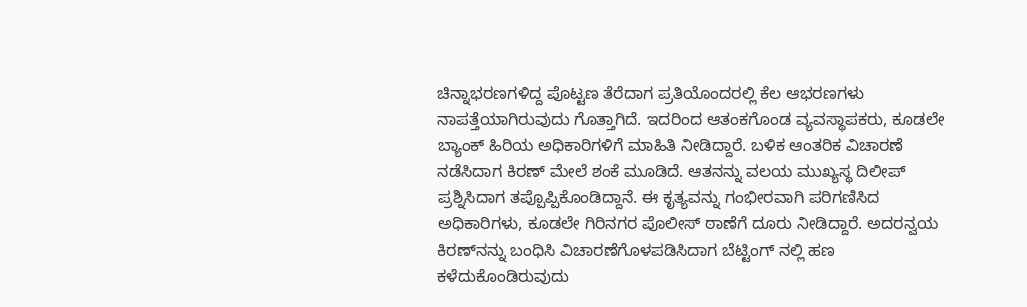ಚಿನ್ನಾಭರಣಗಳಿದ್ದ ಪೊಟ್ಟಣ ತೆರೆದಾಗ ಪ್ರತಿಯೊಂದರಲ್ಲಿ ಕೆಲ ಆಭರಣಗಳು ನಾಪತ್ತೆಯಾಗಿರುವುದು ಗೊತ್ತಾಗಿದೆ. ಇದರಿಂದ ಆತಂಕಗೊಂಡ ವ್ಯವಸ್ಥಾಪಕರು, ಕೂಡಲೇ ಬ್ಯಾಂಕ್ ಹಿರಿಯ ಅಧಿಕಾರಿಗಳಿಗೆ ಮಾಹಿತಿ ನೀಡಿದ್ದಾರೆ. ಬಳಿಕ ಆಂತರಿಕ ವಿಚಾರಣೆ ನಡೆಸಿದಾಗ ಕಿರಣ್ ಮೇಲೆ ಶಂಕೆ ಮೂಡಿದೆ. ಆತನನ್ನು ವಲಯ ಮುಖ್ಯಸ್ಥ ದಿಲೀಪ್ ಪ್ರಶ್ನಿಸಿದಾಗ ತಪ್ಪೊಪ್ಪಿಕೊಂಡಿದ್ದಾನೆ. ಈ ಕೃತ್ಯವನ್ನು ಗಂಭೀರವಾಗಿ ಪರಿಗಣಿಸಿದ ಅಧಿಕಾರಿಗಳು, ಕೂಡಲೇ ಗಿರಿನಗರ ಪೊಲೀಸ್ ಠಾಣೆಗೆ ದೂರು ನೀಡಿದ್ದಾರೆ. ಅದರನ್ವಯ ಕಿರಣ್‌ನನ್ನು ಬಂಧಿಸಿ ವಿಚಾರಣೆಗೊಳಪಡಿಸಿದಾಗ ಬೆಟ್ಟಿಂಗ್‌ ನಲ್ಲಿ ಹಣ ಕಳೆದುಕೊಂಡಿರುವುದು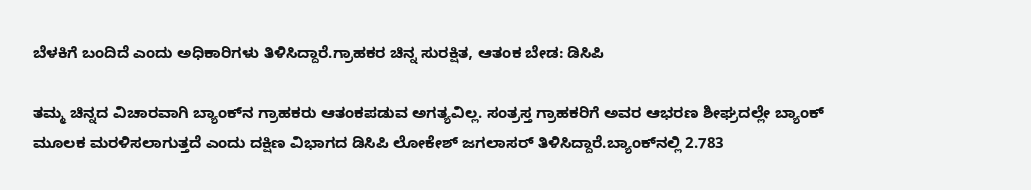ಬೆಳಕಿಗೆ ಬಂದಿದೆ ಎಂದು ಅಧಿಕಾರಿಗಳು ತಿಳಿಸಿದ್ದಾರೆ.ಗ್ರಾಹಕರ ಚಿನ್ನ ಸುರಕ್ಷಿತ, ಆತಂಕ ಬೇಡ: ಡಿಸಿಪಿ

ತಮ್ಮ ಚಿನ್ನದ ವಿಚಾರವಾಗಿ ಬ್ಯಾಂಕ್‌ನ ಗ್ರಾಹಕರು ಆತಂಕಪಡುವ ಅಗತ್ಯವಿಲ್ಲ. ಸಂತ್ರಸ್ತ ಗ್ರಾಹಕರಿಗೆ ಅವರ ಆಭರಣ ಶೀಘ್ರದಲ್ಲೇ ಬ್ಯಾಂಕ್ ಮೂಲಕ ಮರಳಿಸಲಾಗುತ್ತದೆ ಎಂದು ದಕ್ಷಿಣ ವಿಭಾಗದ ಡಿಸಿಪಿ ಲೋಕೇಶ್ ಜಗಲಾಸರ್ ತಿಳಿಸಿದ್ದಾರೆ.ಬ್ಯಾಂಕ್‌ನಲ್ಲಿ 2.783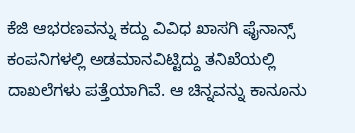ಕೆಜಿ ಆಭರಣವನ್ನು ಕದ್ದು ವಿವಿಧ ಖಾಸಗಿ ಫೈನಾನ್ಸ್ ಕಂಪನಿಗಳಲ್ಲಿ ಅಡಮಾನವಿಟ್ಟಿದ್ದು ತನಿಖೆಯಲ್ಲಿ ದಾಖಲೆಗಳು ಪತ್ತೆಯಾಗಿವೆ. ಆ ಚಿನ್ನವನ್ನು ಕಾನೂನು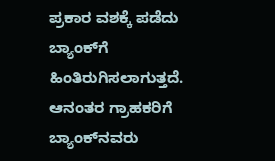ಪ್ರಕಾರ ವಶಕ್ಕೆ ಪಡೆದು ಬ್ಯಾಂಕ್‌ಗೆ ಹಿಂತಿರುಗಿಸಲಾಗುತ್ತದೆ. ಆನಂತರ ಗ್ರಾಹಕರಿಗೆ ಬ್ಯಾಂಕ್‌ನವರು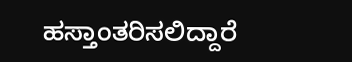ಹಸ್ತಾಂತರಿಸಲಿದ್ದಾರೆ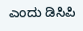ಎಂದು ಡಿಸಿಪಿ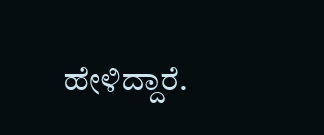ಹೇಳಿದ್ದಾರೆ.